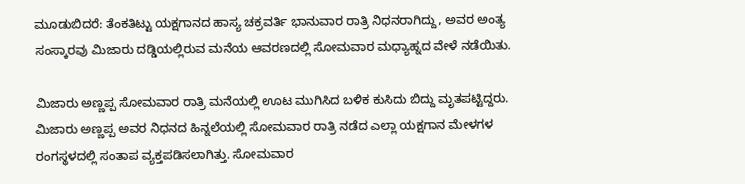ಮೂಡುಬಿದರೆ: ತೆಂಕತಿಟ್ಟು ಯಕ್ಷಗಾನದ ಹಾಸ್ಯ ಚಕ್ರವರ್ತಿ ಭಾನುವಾರ ರಾತ್ರಿ ನಿಧನರಾಗಿದ್ದು, ಅವರ ಅಂತ್ಯ ಸಂಸ್ಕಾರವು ಮಿಜಾರು ದಡ್ಡಿಯಲ್ಲಿರುವ ಮನೆಯ ಆವರಣದಲ್ಲಿ ಸೋಮವಾರ ಮಧ್ಯಾಹ್ನದ ವೇಳೆ ನಡೆಯಿತು.

ಮಿಜಾರು ಅಣ್ಣಪ್ಪ ಸೋಮವಾರ ರಾತ್ರಿ ಮನೆಯಲ್ಲಿ ಊಟ ಮುಗಿಸಿದ ಬಳಿಕ ಕುಸಿದು ಬಿದ್ದು ಮೃತಪಟ್ಟಿದ್ದರು. ಮಿಜಾರು ಅಣ್ಣಪ್ಪ ಅವರ ನಿಧನದ ಹಿನ್ನಲೆಯಲ್ಲಿ ಸೋಮವಾರ ರಾತ್ರಿ ನಡೆದ ಎಲ್ಲಾ ಯಕ್ಷಗಾನ ಮೇಳಗಳ ರಂಗಸ್ಥಳದಲ್ಲಿ ಸಂತಾಪ ವ್ಯಕ್ತಪಡಿಸಲಾಗಿತ್ತು. ಸೋಮವಾರ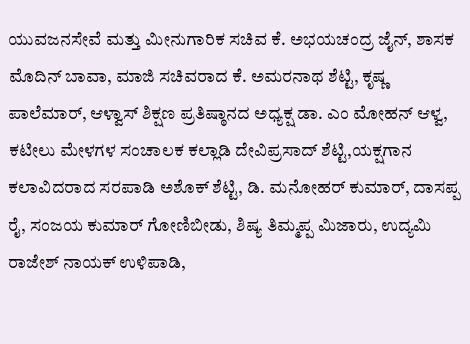ಯುವಜನಸೇವೆ ಮತ್ತು ಮೀನುಗಾರಿಕ ಸಚಿವ ಕೆ. ಅಭಯಚಂದ್ರ ಜೈನ್, ಶಾಸಕ ಮೊದಿನ್ ಬಾವಾ, ಮಾಜಿ ಸಚಿವರಾದ ಕೆ. ಅಮರನಾಥ ಶೆಟ್ಟಿ, ಕೃಷ್ಣ ಪಾಲೆಮಾರ್, ಆಳ್ವಾಸ್ ಶಿಕ್ಷಣ ಪ್ರತಿಷ್ಠಾನದ ಅಧ್ಯಕ್ಷ ಡಾ. ಎಂ ಮೋಹನ್ ಆಳ್ವ, ಕಟೀಲು ಮೇಳಗಳ ಸಂಚಾಲಕ ಕಲ್ಲಾಡಿ ದೇವಿಪ್ರಸಾದ್ ಶೆಟ್ಟಿ,ಯಕ್ಷಗಾನ ಕಲಾವಿದರಾದ ಸರಪಾಡಿ ಅಶೊಕ್ ಶೆಟ್ಟಿ, ಡಿ. ಮನೋಹರ್ ಕುಮಾರ್, ದಾಸಪ್ಪ ರೈ, ಸಂಜಯ ಕುಮಾರ್ ಗೋಣಿಬೀಡು, ಶಿಷ್ಯ ತಿಮ್ಮಪ್ಪ ಮಿಜಾರು, ಉದ್ಯಮಿ ರಾಜೇಶ್ ನಾಯಕ್ ಉಳಿಪಾಡಿ,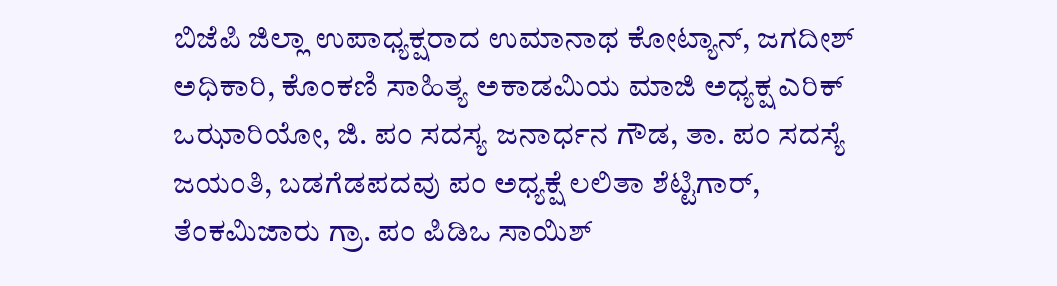ಬಿಜೆಪಿ ಜಿಲ್ಲಾ ಉಪಾಧ್ಯಕ್ಷರಾದ ಉಮಾನಾಥ ಕೋಟ್ಯಾನ್, ಜಗದೀಶ್ ಅಧಿಕಾರಿ, ಕೊಂಕಣಿ ಸಾಹಿತ್ಯ ಅಕಾಡಮಿಯ ಮಾಜಿ ಅಧ್ಯಕ್ಷ ಎರಿಕ್ ಒಝಾರಿಯೋ, ಜಿ. ಪಂ ಸದಸ್ಯ ಜನಾರ್ಧನ ಗೌಡ, ತಾ. ಪಂ ಸದಸ್ಯೆ ಜಯಂತಿ, ಬಡಗೆಡಪದವು ಪಂ ಅಧ್ಯಕ್ಷೆ ಲಲಿತಾ ಶೆಟ್ಟಿಗಾರ್, ತೆಂಕಮಿಜಾರು ಗ್ರಾ. ಪಂ ಪಿಡಿಒ ಸಾಯಿಶ್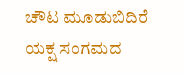ಚೌಟ ಮೂಡುಬಿದಿರೆ ಯಕ್ಷ ಸಂಗಮದ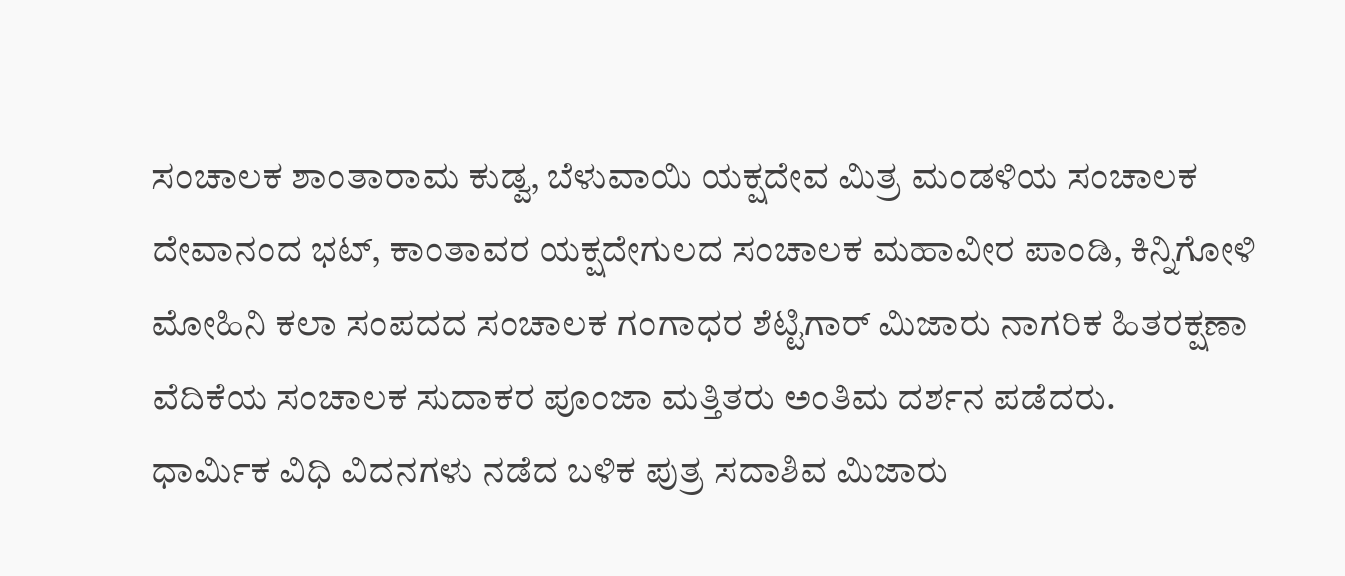ಸಂಚಾಲಕ ಶಾಂತಾರಾಮ ಕುಡ್ವ, ಬೆಳುವಾಯಿ ಯಕ್ಷದೇವ ಮಿತ್ರ ಮಂಡಳಿಯ ಸಂಚಾಲಕ ದೇವಾನಂದ ಭಟ್, ಕಾಂತಾವರ ಯಕ್ಷದೇಗುಲದ ಸಂಚಾಲಕ ಮಹಾವೀರ ಪಾಂಡಿ, ಕಿನ್ನಿಗೋಳಿ ಮೋಹಿನಿ ಕಲಾ ಸಂಪದದ ಸಂಚಾಲಕ ಗಂಗಾಧರ ಶೆಟ್ಟಿಗಾರ್ ಮಿಜಾರು ನಾಗರಿಕ ಹಿತರಕ್ಷಣಾ ವೆದಿಕೆಯ ಸಂಚಾಲಕ ಸುದಾಕರ ಪೂಂಜಾ ಮತ್ತಿತರು ಅಂತಿಮ ದರ್ಶನ ಪಡೆದರು.
ಧಾರ್ಮಿಕ ವಿಧಿ ವಿದನಗಳು ನಡೆದ ಬಳಿಕ ಪುತ್ರ ಸದಾಶಿವ ಮಿಜಾರು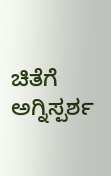ಚಿತೆಗೆ ಅಗ್ನಿಸ್ಪರ್ಶ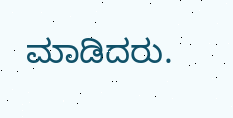ಮಾಡಿದರು.